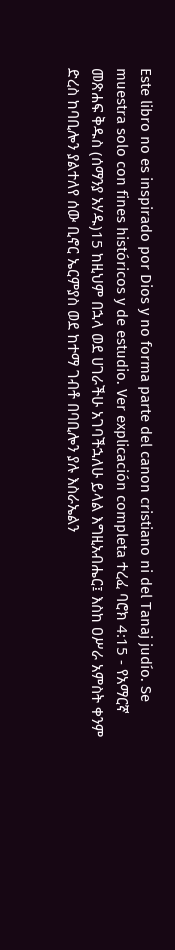Este libro no es inspirado por Dios y no forma parte del canon cristiano ni del Tanaj judío. Se muestra solo con fines históricos y de estudio. Ver explicación completa ተረፈ ባሮክ 4:15 - የአማርኛ መጽሐፍ ቅዱስ (ሰማንያ አሃዱ)15 ከዚህም በኋላ ወደ ሀገራችሁ አገባችኋለሁ ይላል እግዚአብሔር፤ እስከ ዐሥራ አምስት ቀንም ድረስ ከባቢሎን ያልተለየ ሰው ቢኖር ኤርምያስ ወደ ከተማ ገብቶ በባቢሎን ያሉ እስራኤልን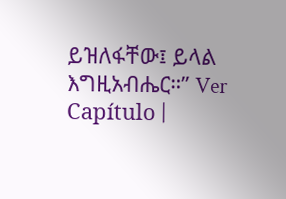ይዝለፋቸው፤ ይላል እግዚአብሔር።” Ver Capítulo |